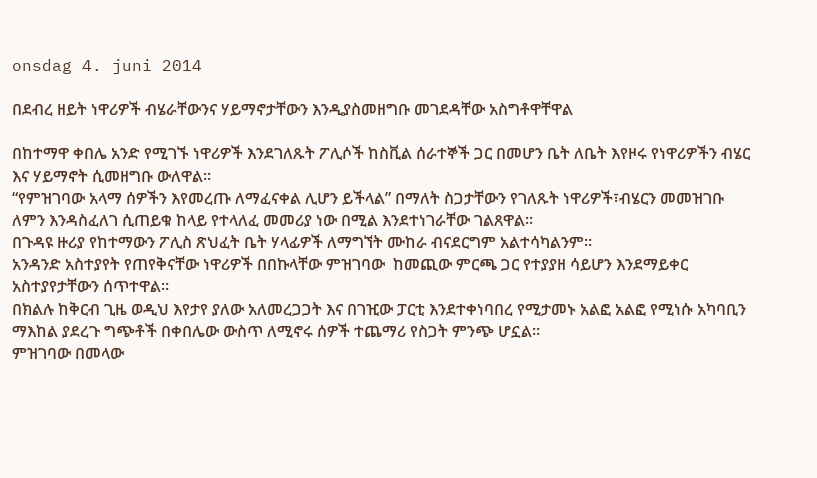onsdag 4. juni 2014

በደብረ ዘይት ነዋሪዎች ብሄራቸውንና ሃይማኖታቸውን እንዲያስመዘግቡ መገደዳቸው አስግቶዋቸዋል

በከተማዋ ቀበሌ አንድ የሚገኙ ነዋሪዎች እንደገለጹት ፖሊሶች ከስቪል ሰራተኞች ጋር በመሆን ቤት ለቤት እየዞሩ የነዋሪዎችን ብሄር እና ሃይማኖት ሲመዘግቡ ውለዋል።
“የምዝገባው አላማ ሰዎችን እየመረጡ ለማፈናቀል ሊሆን ይችላል” በማለት ስጋታቸውን የገለጹት ነዋሪዎች፣ብሄርን መመዝገቡ ለምን እንዳስፈለገ ሲጠይቁ ከላይ የተላለፈ መመሪያ ነው በሚል እንደተነገራቸው ገልጸዋል።
በጉዳዩ ዙሪያ የከተማውን ፖሊስ ጽህፈት ቤት ሃላፊዎች ለማግኘት ሙከራ ብናደርግም አልተሳካልንም።
አንዳንድ አስተያየት የጠየቅናቸው ነዋሪዎች በበኩላቸው ምዝገባው  ከመጪው ምርጫ ጋር የተያያዘ ሳይሆን እንደማይቀር አስተያየታቸውን ሰጥተዋል።
በክልሉ ከቅርብ ጊዜ ወዲህ እየታየ ያለው አለመረጋጋት እና በገዢው ፓርቲ እንደተቀነባበረ የሚታመኑ አልፎ አልፎ የሚነሱ አካባቢን ማእከል ያደረጉ ግጭቶች በቀበሌው ውስጥ ለሚኖሩ ሰዎች ተጨማሪ የስጋት ምንጭ ሆኗል።
ምዝገባው በመላው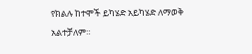የክልሉ ከተሞች ይካሄድ አይካሄድ ለማወቅ አልተቻለም።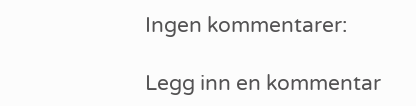Ingen kommentarer:

Legg inn en kommentar